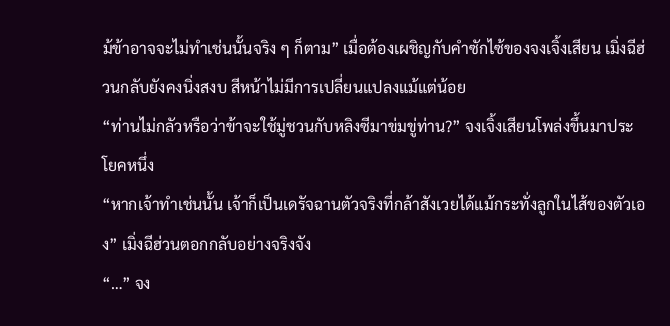ม้ข้าอาจจะไม่ทำเช่นนั้นจริง ๆ ก็ตาม” เมื่อต้องเผชิญกับคำซักไซ้ของจงเจิ้งเสียน เมิ่งฉีฮ่วนกลับยังคงนิ่งสงบ สีหน้าไม่มีการเปลี่ยนแปลงแม้แต่น้อย
“ท่านไม่กลัวหรือว่าข้าจะใช้มู่ชวนกับหลิงซีมาข่มขู่ท่าน?” จงเจิ้งเสียนโพล่งขึ้นมาประโยคหนึ่ง
“หากเจ้าทำเช่นนั้น เจ้าก็เป็นเดรัจฉานตัวจริงที่กล้าสังเวยได้แม้กระทั่งลูกในไส้ของตัวเอง” เมิ่งฉีฮ่วนตอกกลับอย่างจริงจัง
“…” จง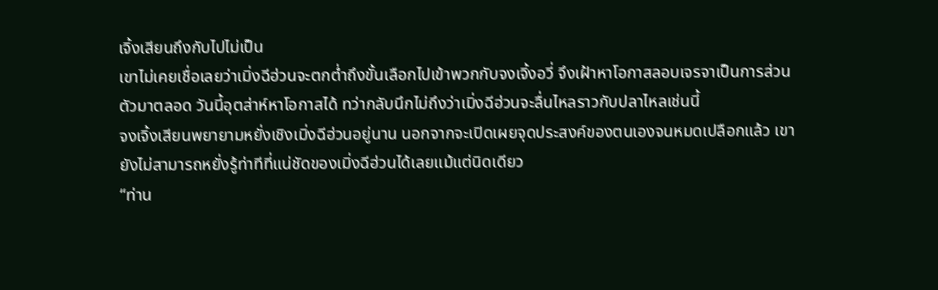เจิ้งเสียนถึงกับไปไม่เป็น
เขาไม่เคยเชื่อเลยว่าเมิ่งฉีฮ่วนจะตกต่ำถึงขั้นเลือกไปเข้าพวกกับจงเจิ้งอวี่ จึงเฝ้าหาโอกาสลอบเจรจาเป็นการส่วนตัวมาตลอด วันนี้อุตส่าห์หาโอกาสได้ ทว่ากลับนึกไม่ถึงว่าเมิ่งฉีฮ่วนจะลื่นไหลราวกับปลาไหลเช่นนี้
จงเจิ้งเสียนพยายามหยั่งเชิงเมิ่งฉีฮ่วนอยู่นาน นอกจากจะเปิดเผยจุดประสงค์ของตนเองจนหมดเปลือกแล้ว เขายังไม่สามารถหยั่งรู้ท่าทีที่แน่ชัดของเมิ่งฉีฮ่วนได้เลยแม้แต่นิดเดียว
“ท่าน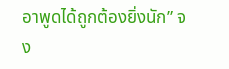อาพูดได้ถูกต้องยิ่งนัก” จง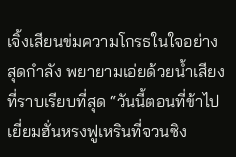เจิ้งเสียนข่มความโกรธในใจอย่างสุดกำลัง พยายามเอ่ยด้วยน้ำเสียงที่ราบเรียบที่สุด “วันนี้ตอนที่ข้าไปเยี่ยมฮั่นหรงฟูเหรินที่จวนซิง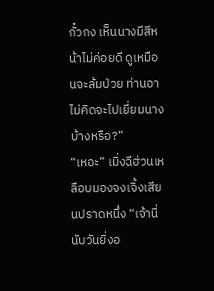กั๋วกง เห็นนางมีสีหน้าไม่ค่อยดี ดูเหมือนจะล้มป่วย ท่านอาไม่คิดจะไปเยี่ยมนางบ้างหรือ?”
“เหอะ” เมิ่งฉีฮ่วนเหลือบมองจงเจิ้งเสียนปราดหนึ่ง “เจ้านี่นับวันยิ่งอ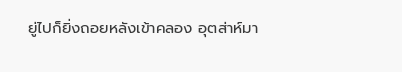ยู่ไปก็ยิ่งถอยหลังเข้าคลอง อุตส่าห์มา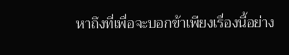หาถึงที่เพื่อจะบอกข้าเพียงเรื่องนี้อย่าง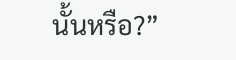นั้นหรือ?”